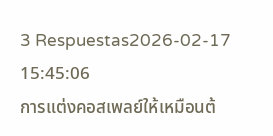3 Respuestas2026-02-17 15:45:06
การแต่งคอสเพลย์ให้เหมือนต้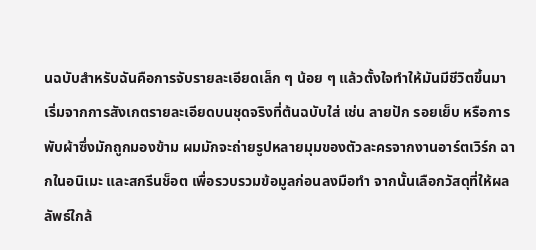นฉบับสำหรับฉันคือการจับรายละเอียดเล็ก ๆ น้อย ๆ แล้วตั้งใจทำให้มันมีชีวิตขึ้นมา
เริ่มจากการสังเกตรายละเอียดบนชุดจริงที่ต้นฉบับใส่ เช่น ลายปัก รอยเย็บ หรือการพับผ้าซึ่งมักถูกมองข้าม ผมมักจะถ่ายรูปหลายมุมของตัวละครจากงานอาร์ตเวิร์ก ฉากในอนิเมะ และสกรีนช็อต เพื่อรวบรวมข้อมูลก่อนลงมือทำ จากนั้นเลือกวัสดุที่ให้ผลลัพธ์ใกล้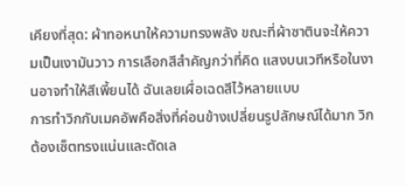เคียงที่สุด: ผ้าทอหนาให้ความทรงพลัง ขณะที่ผ้าซาตินจะให้ความเป็นเงามันวาว การเลือกสีสำคัญกว่าที่คิด แสงบนเวทีหรือในงานอาจทำให้สีเพี้ยนได้ ฉันเลยเผื่อเฉดสีไว้หลายแบบ
การทำวิกกับเมคอัพคือสิ่งที่ค่อนข้างเปลี่ยนรูปลักษณ์ได้มาก วิกต้องเซ็ตทรงแน่นและตัดเล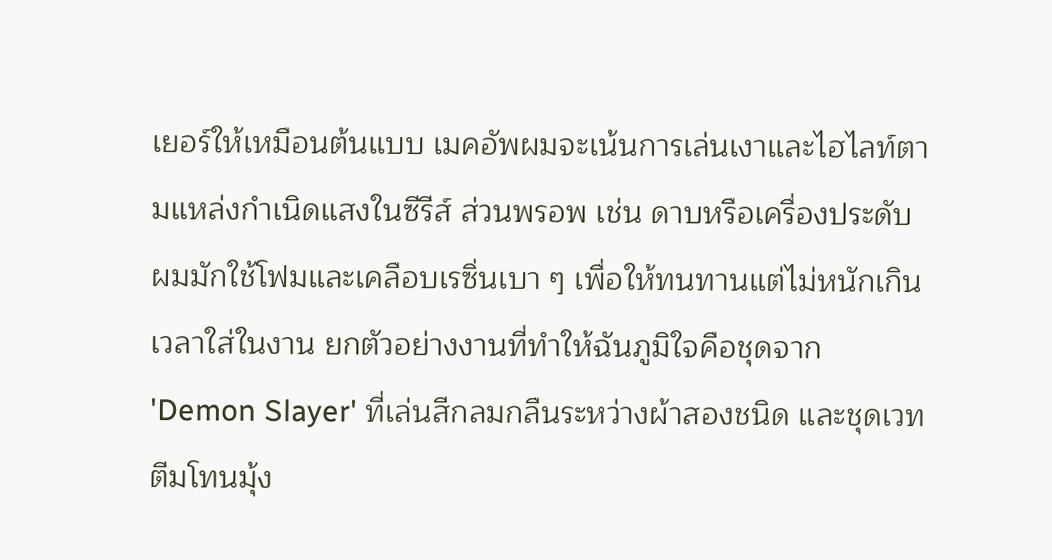เยอร์ให้เหมือนต้นแบบ เมคอัพผมจะเน้นการเล่นเงาและไฮไลท์ตามแหล่งกำเนิดแสงในซีรีส์ ส่วนพรอพ เช่น ดาบหรือเครื่องประดับ ผมมักใช้โฟมและเคลือบเรซิ่นเบา ๆ เพื่อให้ทนทานแต่ไม่หนักเกินเวลาใส่ในงาน ยกตัวอย่างงานที่ทำให้ฉันภูมิใจคือชุดจาก 'Demon Slayer' ที่เล่นสีกลมกลืนระหว่างผ้าสองชนิด และชุดเวทตีมโทนมุ้ง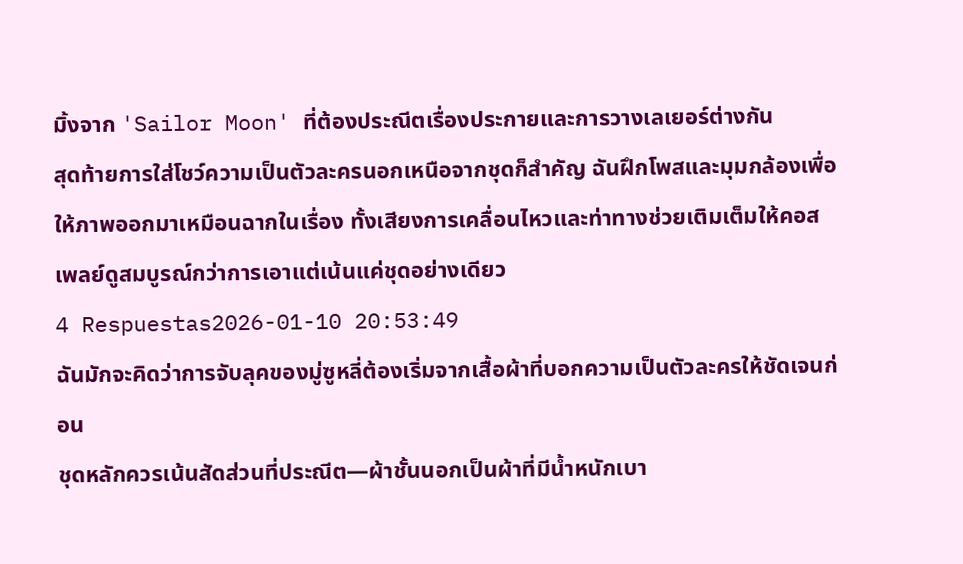มิ้งจาก 'Sailor Moon' ที่ต้องประณีตเรื่องประกายและการวางเลเยอร์ต่างกัน
สุดท้ายการใส่โชว์ความเป็นตัวละครนอกเหนือจากชุดก็สำคัญ ฉันฝึกโพสและมุมกล้องเพื่อให้ภาพออกมาเหมือนฉากในเรื่อง ทั้งเสียงการเคลื่อนไหวและท่าทางช่วยเติมเต็มให้คอสเพลย์ดูสมบูรณ์กว่าการเอาแต่เน้นแค่ชุดอย่างเดียว
4 Respuestas2026-01-10 20:53:49
ฉันมักจะคิดว่าการจับลุคของมู่ซูหลี่ต้องเริ่มจากเสื้อผ้าที่บอกความเป็นตัวละครให้ชัดเจนก่อน
ชุดหลักควรเน้นสัดส่วนที่ประณีต—ผ้าชั้นนอกเป็นผ้าที่มีน้ำหนักเบา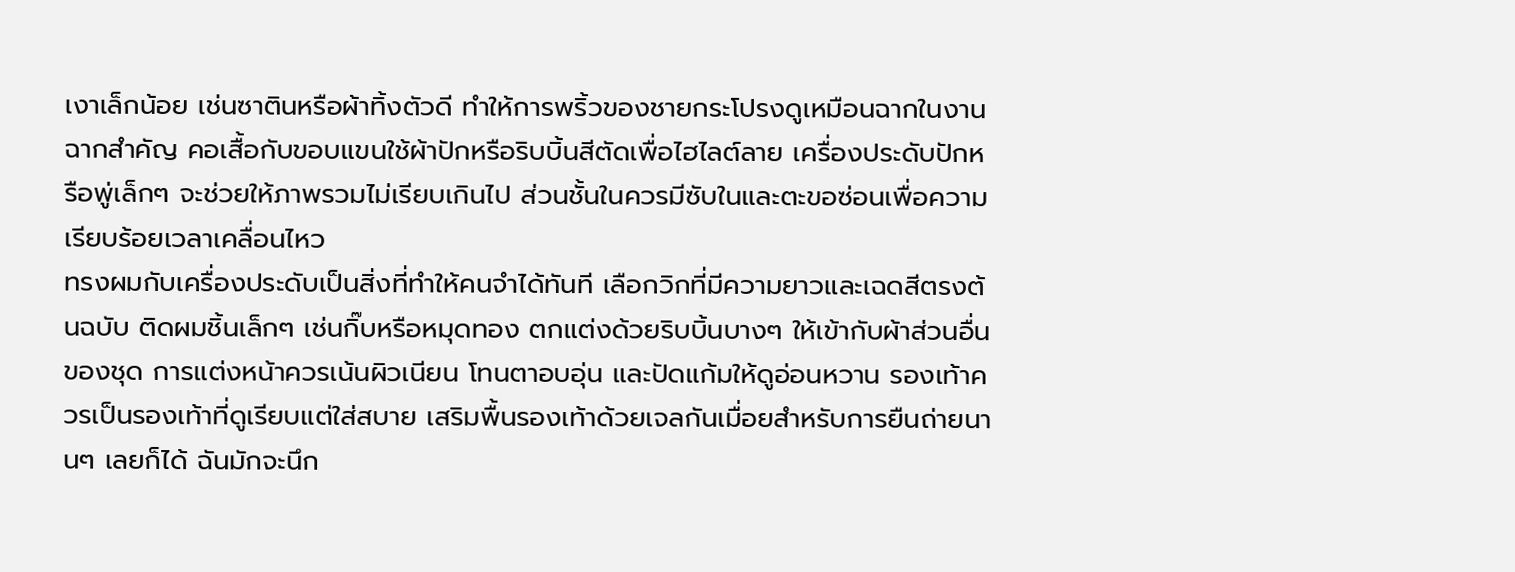เงาเล็กน้อย เช่นซาตินหรือผ้าทิ้งตัวดี ทำให้การพริ้วของชายกระโปรงดูเหมือนฉากในงานฉากสำคัญ คอเสื้อกับขอบแขนใช้ผ้าปักหรือริบบิ้นสีตัดเพื่อไฮไลต์ลาย เครื่องประดับปักหรือพู่เล็กๆ จะช่วยให้ภาพรวมไม่เรียบเกินไป ส่วนชั้นในควรมีซับในและตะขอซ่อนเพื่อความเรียบร้อยเวลาเคลื่อนไหว
ทรงผมกับเครื่องประดับเป็นสิ่งที่ทำให้คนจำได้ทันที เลือกวิกที่มีความยาวและเฉดสีตรงต้นฉบับ ติดผมชิ้นเล็กๆ เช่นกิ๊บหรือหมุดทอง ตกแต่งด้วยริบบิ้นบางๆ ให้เข้ากับผ้าส่วนอื่นของชุด การแต่งหน้าควรเน้นผิวเนียน โทนตาอบอุ่น และปัดแก้มให้ดูอ่อนหวาน รองเท้าควรเป็นรองเท้าที่ดูเรียบแต่ใส่สบาย เสริมพื้นรองเท้าด้วยเจลกันเมื่อยสำหรับการยืนถ่ายนานๆ เลยก็ได้ ฉันมักจะนึก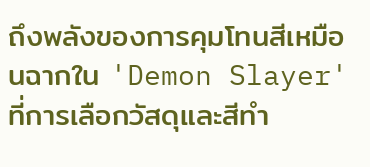ถึงพลังของการคุมโทนสีเหมือนฉากใน 'Demon Slayer' ที่การเลือกวัสดุและสีทำ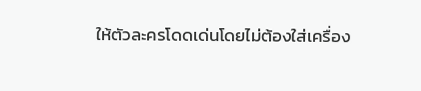ให้ตัวละครโดดเด่นโดยไม่ต้องใส่เครื่อง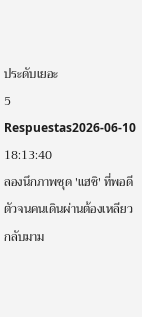ประดับเยอะ
5 Respuestas2026-06-10 18:13:40
ลองนึกภาพชุด 'แฮชิ' ที่พอดีตัวจนคนเดินผ่านต้องเหลียวกลับมาม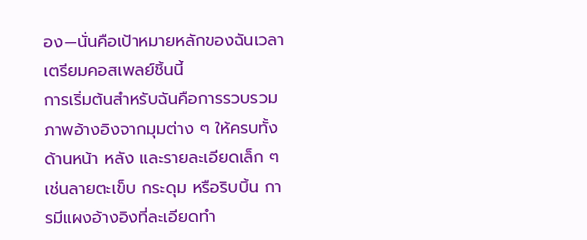อง—นั่นคือเป้าหมายหลักของฉันเวลาเตรียมคอสเพลย์ชิ้นนี้
การเริ่มต้นสำหรับฉันคือการรวบรวมภาพอ้างอิงจากมุมต่าง ๆ ให้ครบทั้งด้านหน้า หลัง และรายละเอียดเล็ก ๆ เช่นลายตะเข็บ กระดุม หรือริบบิ้น การมีแผงอ้างอิงที่ละเอียดทำ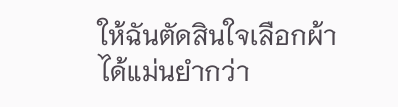ให้ฉันตัดสินใจเลือกผ้าได้แม่นยำกว่า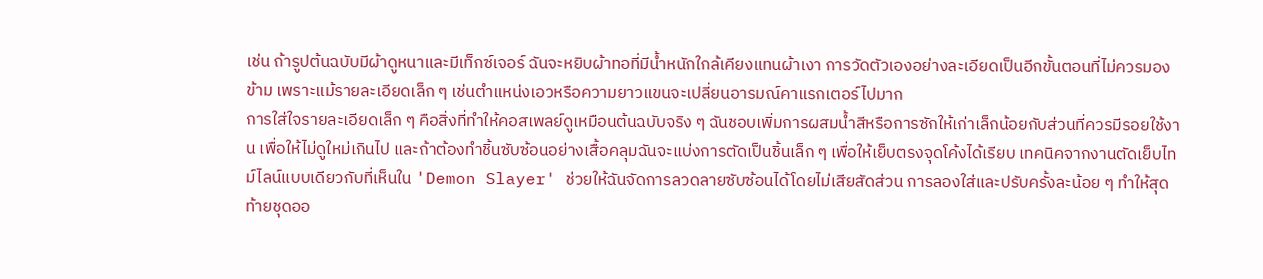เช่น ถ้ารูปต้นฉบับมีผ้าดูหนาและมีเท็กซ์เจอร์ ฉันจะหยิบผ้าทอที่มีน้ำหนักใกล้เคียงแทนผ้าเงา การวัดตัวเองอย่างละเอียดเป็นอีกขั้นตอนที่ไม่ควรมองข้าม เพราะแม้รายละเอียดเล็ก ๆ เช่นตำแหน่งเอวหรือความยาวแขนจะเปลี่ยนอารมณ์คาแรกเตอร์ไปมาก
การใส่ใจรายละเอียดเล็ก ๆ คือสิ่งที่ทำให้คอสเพลย์ดูเหมือนต้นฉบับจริง ๆ ฉันชอบเพิ่มการผสมน้ำสีหรือการซักให้เก่าเล็กน้อยกับส่วนที่ควรมีรอยใช้งาน เพื่อให้ไม่ดูใหม่เกินไป และถ้าต้องทำชิ้นซับซ้อนอย่างเสื้อคลุมฉันจะแบ่งการตัดเป็นชิ้นเล็ก ๆ เพื่อให้เย็บตรงจุดโค้งได้เรียบ เทคนิคจากงานตัดเย็บไทม์ไลน์แบบเดียวกับที่เห็นใน 'Demon Slayer' ช่วยให้ฉันจัดการลวดลายซับซ้อนได้โดยไม่เสียสัดส่วน การลองใส่และปรับครั้งละน้อย ๆ ทำให้สุดท้ายชุดออ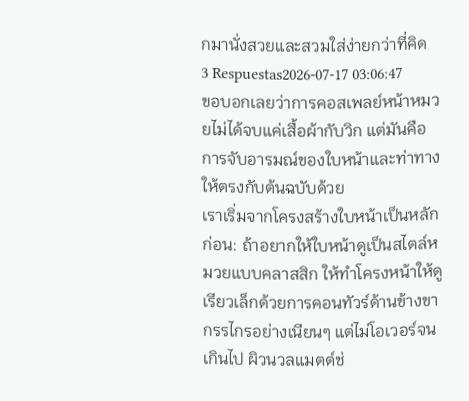กมานั่งสวยและสวมใส่ง่ายกว่าที่คิด
3 Respuestas2026-07-17 03:06:47
ขอบอกเลยว่าการคอสเพลย์หน้าหมวยไม่ได้จบแค่เสื้อผ้ากับวิก แต่มันคือการจับอารมณ์ของใบหน้าและท่าทางให้ตรงกับต้นฉบับด้วย
เราเริ่มจากโครงสร้างใบหน้าเป็นหลักก่อน: ถ้าอยากให้ใบหน้าดูเป็นสไตล์หมวยแบบคลาสสิก ให้ทำโครงหน้าให้ดูเรียวเล็กด้วยการคอนทัวร์ด้านข้างขากรรไกรอย่างเนียนๆ แต่ไม่โอเวอร์จนเกินไป ผิวนวลแมตต์ช่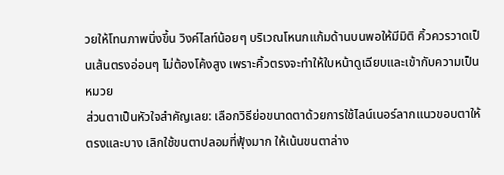วยให้โทนภาพนิ่งขึ้น วิงค์ไลท์น้อยๆ บริเวณโหนกแก้มด้านบนพอให้มีมิติ คิ้วควรวาดเป็นเส้นตรงอ่อนๆ ไม่ต้องโค้งสูง เพราะคิ้วตรงจะทำให้ใบหน้าดูเฉียบและเข้ากับความเป็นหมวย
ส่วนตาเป็นหัวใจสำคัญเลย: เลือกวิธีย่อขนาดตาด้วยการใช้ไลน์เนอร์ลากแนวขอบตาให้ตรงและบาง เลิกใช้ขนตาปลอมที่ฟุ้งมาก ให้เน้นขนตาล่าง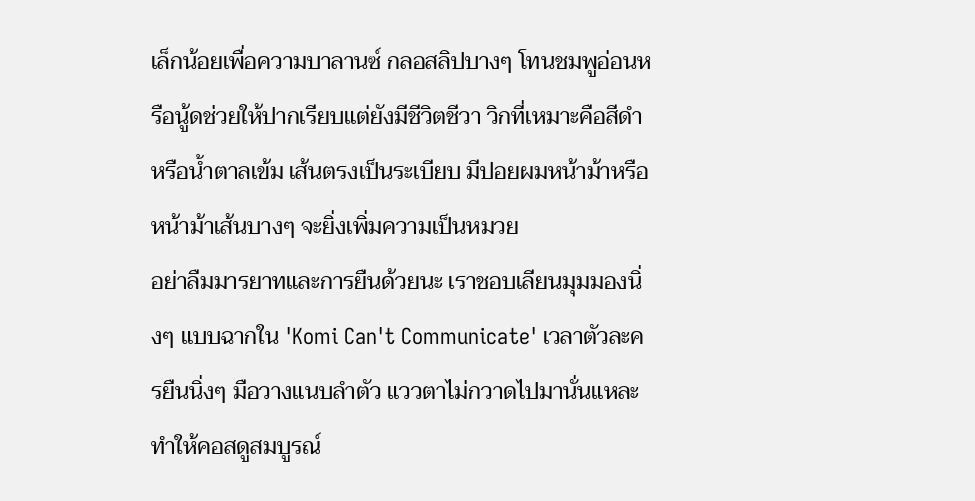เล็กน้อยเพื่อความบาลานซ์ กลอสลิปบางๆ โทนชมพูอ่อนหรือนู้ดช่วยให้ปากเรียบแต่ยังมีชีวิตชีวา วิกที่เหมาะคือสีดำหรือน้ำตาลเข้ม เส้นตรงเป็นระเบียบ มีปอยผมหน้าม้าหรือหน้าม้าเส้นบางๆ จะยิ่งเพิ่มความเป็นหมวย
อย่าลืมมารยาทและการยืนด้วยนะ เราชอบเลียนมุมมองนิ่งๆ แบบฉากใน 'Komi Can't Communicate' เวลาตัวละครยืนนิ่งๆ มือวางแนบลำตัว แววตาไม่กวาดไปมานั่นแหละทำให้คอสดูสมบูรณ์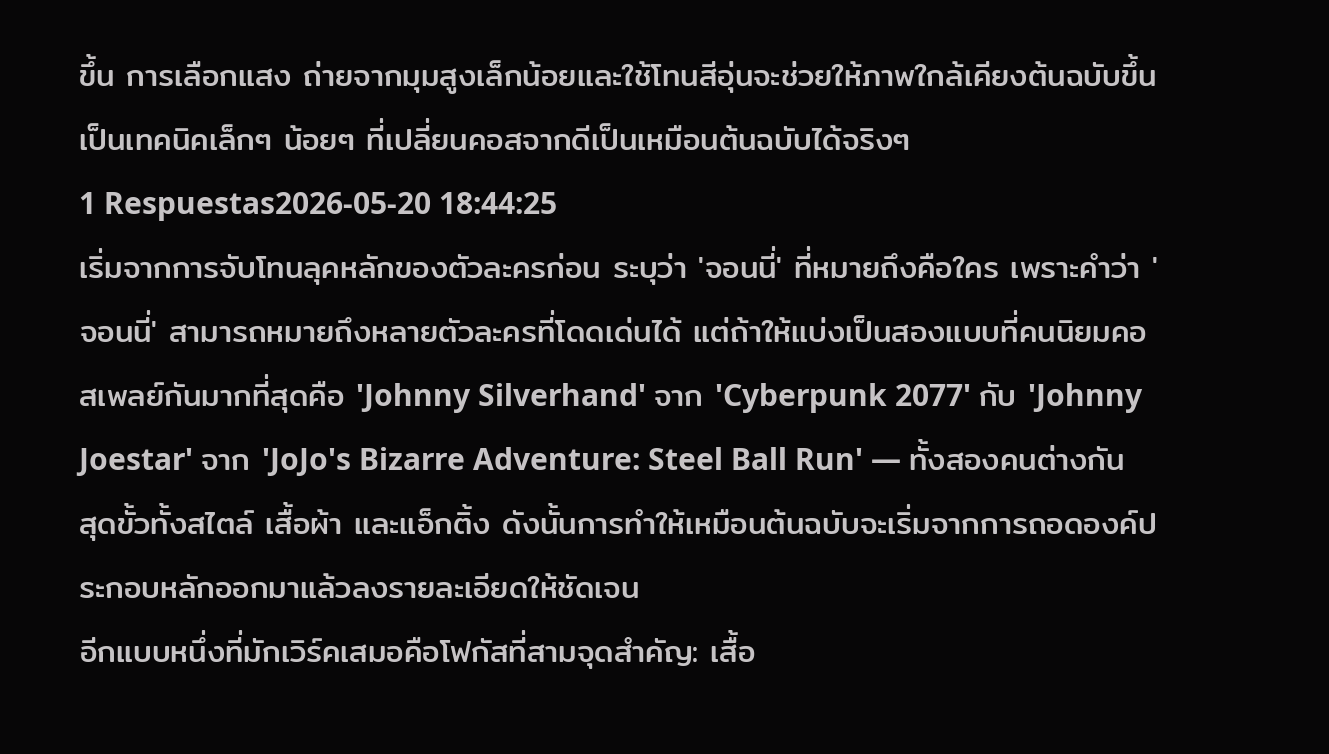ขึ้น การเลือกแสง ถ่ายจากมุมสูงเล็กน้อยและใช้โทนสีอุ่นจะช่วยให้ภาพใกล้เคียงต้นฉบับขึ้น เป็นเทคนิคเล็กๆ น้อยๆ ที่เปลี่ยนคอสจากดีเป็นเหมือนต้นฉบับได้จริงๆ
1 Respuestas2026-05-20 18:44:25
เริ่มจากการจับโทนลุคหลักของตัวละครก่อน ระบุว่า 'จอนนี่' ที่หมายถึงคือใคร เพราะคำว่า 'จอนนี่' สามารถหมายถึงหลายตัวละครที่โดดเด่นได้ แต่ถ้าให้แบ่งเป็นสองแบบที่คนนิยมคอสเพลย์กันมากที่สุดคือ 'Johnny Silverhand' จาก 'Cyberpunk 2077' กับ 'Johnny Joestar' จาก 'JoJo's Bizarre Adventure: Steel Ball Run' — ทั้งสองคนต่างกันสุดขั้วทั้งสไตล์ เสื้อผ้า และแอ็กติ้ง ดังนั้นการทำให้เหมือนต้นฉบับจะเริ่มจากการถอดองค์ประกอบหลักออกมาแล้วลงรายละเอียดให้ชัดเจน
อีกแบบหนึ่งที่มักเวิร์คเสมอคือโฟกัสที่สามจุดสำคัญ: เสื้อ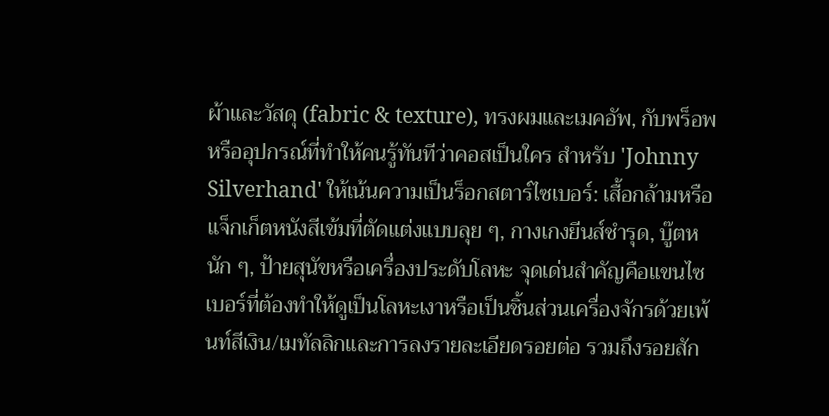ผ้าและวัสดุ (fabric & texture), ทรงผมและเมคอัพ, กับพร็อพหรืออุปกรณ์ที่ทำให้คนรู้ทันทีว่าคอสเป็นใคร สำหรับ 'Johnny Silverhand' ให้เน้นความเป็นร็อกสตาร์ไซเบอร์: เสื้อกล้ามหรือแจ็กเก็ตหนังสีเข้มที่ตัดแต่งแบบลุย ๆ, กางเกงยีนส์ชำรุด, บู๊ตหนัก ๆ, ป้ายสุนัขหรือเครื่องประดับโลหะ จุดเด่นสำคัญคือแขนไซเบอร์ที่ต้องทำให้ดูเป็นโลหะเงาหรือเป็นชิ้นส่วนเครื่องจักรด้วยเพ้นท์สีเงิน/เมทัลลิกและการลงรายละเอียดรอยต่อ รวมถึงรอยสัก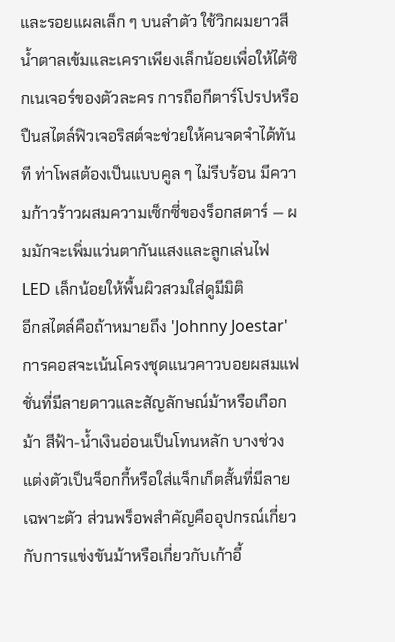และรอยแผลเล็ก ๆ บนลำตัว ใช้วิกผมยาวสีน้ำตาลเข้มและเคราเพียงเล็กน้อยเพื่อให้ได้ซิกเนเจอร์ของตัวละคร การถือกีตาร์โปรปหรือปืนสไตล์ฟิวเจอริสต์จะช่วยให้คนจดจำได้ทันที ท่าโพสต้องเป็นแบบคูล ๆ ไม่รีบร้อน มีความก้าวร้าวผสมความเซ็กซี่ของร็อกสตาร์ — ผมมักจะเพิ่มแว่นตากันแสงและลูกเล่นไฟ LED เล็กน้อยให้พื้นผิวสวมใส่ดูมีมิติ
อีกสไตล์คือถ้าหมายถึง 'Johnny Joestar' การคอสจะเน้นโครงชุดแนวคาวบอยผสมแฟชั่นที่มีลายดาวและสัญลักษณ์ม้าหรือเกือกม้า สีฟ้า-น้ำเงินอ่อนเป็นโทนหลัก บางช่วงแต่งตัวเป็นจ็อกกี้หรือใส่แจ็กเก็ตสั้นที่มีลายเฉพาะตัว ส่วนพร็อพสำคัญคืออุปกรณ์เกี่ยวกับการแข่งขันม้าหรือเกี่ยวกับเก้าอี้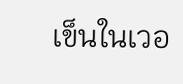เข็นในเวอ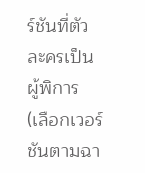ร์ชันที่ตัวละครเป็นผู้พิการ (เลือกเวอร์ชันตามฉา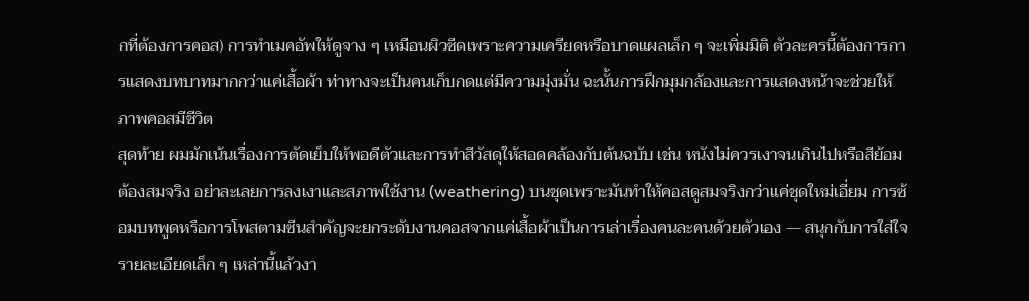กที่ต้องการคอส) การทำเมคอัพให้ดูจาง ๆ เหมือนผิวซีดเพราะความเครียดหรือบาดแผลเล็ก ๆ จะเพิ่มมิติ ตัวละครนี้ต้องการการแสดงบทบาทมากกว่าแค่เสื้อผ้า ท่าทางจะเป็นคนเก็บกดแต่มีความมุ่งมั่น ฉะนั้นการฝึกมุมกล้องและการแสดงหน้าจะช่วยให้ภาพคอสมีชีวิต
สุดท้าย ผมมักเน้นเรื่องการตัดเย็บให้พอดีตัวและการทำสีวัสดุให้สอดคล้องกับต้นฉบับ เช่น หนังไม่ควรเงาจนเกินไปหรือสีย้อมต้องสมจริง อย่าละเลยการลงเงาและสภาพใช้งาน (weathering) บนชุดเพราะมันทำให้คอสดูสมจริงกว่าแค่ชุดใหม่เอี่ยม การซ้อมบทพูดหรือการโพสตามซีนสำคัญจะยกระดับงานคอสจากแค่เสื้อผ้าเป็นการเล่าเรื่องคนละคนด้วยตัวเอง — สนุกกับการใส่ใจรายละเอียดเล็ก ๆ เหล่านี้แล้วงา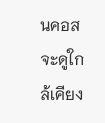นคอสจะดูใกล้เคียง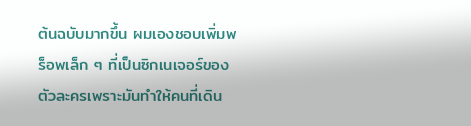ต้นฉบับมากขึ้น ผมเองชอบเพิ่มพร็อพเล็ก ๆ ที่เป็นซิกเนเจอร์ของตัวละครเพราะมันทำให้คนที่เดิน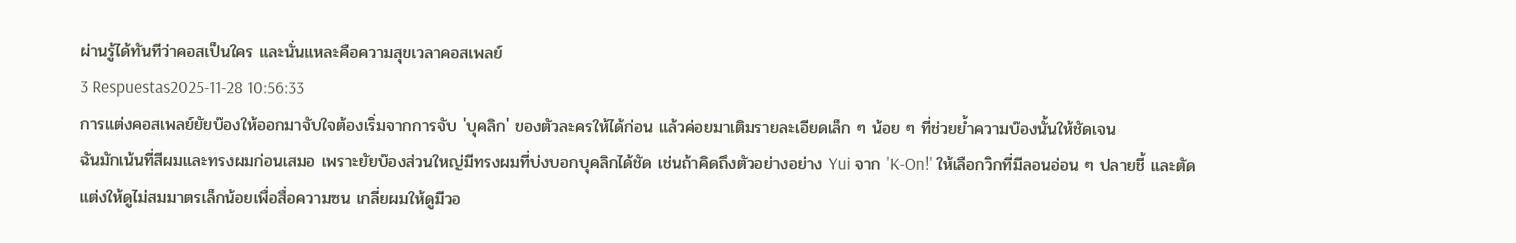ผ่านรู้ได้ทันทีว่าคอสเป็นใคร และนั่นแหละคือความสุขเวลาคอสเพลย์
3 Respuestas2025-11-28 10:56:33
การแต่งคอสเพลย์ยัยบ๊องให้ออกมาจับใจต้องเริ่มจากการจับ 'บุคลิก' ของตัวละครให้ได้ก่อน แล้วค่อยมาเติมรายละเอียดเล็ก ๆ น้อย ๆ ที่ช่วยย้ำความบ๊องนั้นให้ชัดเจน
ฉันมักเน้นที่สีผมและทรงผมก่อนเสมอ เพราะยัยบ๊องส่วนใหญ่มีทรงผมที่บ่งบอกบุคลิกได้ชัด เช่นถ้าคิดถึงตัวอย่างอย่าง Yui จาก 'K-On!' ให้เลือกวิกที่มีลอนอ่อน ๆ ปลายชี้ และตัดแต่งให้ดูไม่สมมาตรเล็กน้อยเพื่อสื่อความซน เกลี่ยผมให้ดูมีวอ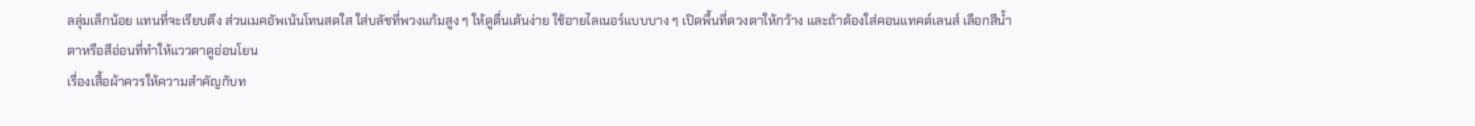ลลุ่มเล็กน้อย แทนที่จะเรียบตึง ส่วนเมคอัพเน้นโทนสดใส ใส่บลัชที่พวงแก้มสูง ๆ ให้ดูตื่นเต้นง่าย ใช้อายไลเนอร์แบบบาง ๆ เปิดพื้นที่ดวงตาให้กว้าง และถ้าต้องใส่คอนแทคต์เลนส์ เลือกสีน้ำตาหรือสีอ่อนที่ทำให้แววตาดูอ่อนโยน
เรื่องเสื้อผ้าควรให้ความสำคัญกับท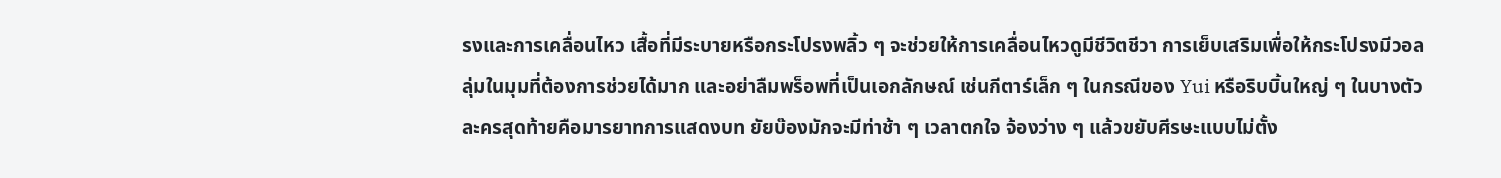รงและการเคลื่อนไหว เสื้อที่มีระบายหรือกระโปรงพลิ้ว ๆ จะช่วยให้การเคลื่อนไหวดูมีชีวิตชีวา การเย็บเสริมเพื่อให้กระโปรงมีวอลลุ่มในมุมที่ต้องการช่วยได้มาก และอย่าลืมพร็อพที่เป็นเอกลักษณ์ เช่นกีตาร์เล็ก ๆ ในกรณีของ Yui หรือริบบิ้นใหญ่ ๆ ในบางตัวละครสุดท้ายคือมารยาทการแสดงบท ยัยบ๊องมักจะมีท่าช้า ๆ เวลาตกใจ จ้องว่าง ๆ แล้วขยับศีรษะแบบไม่ตั้ง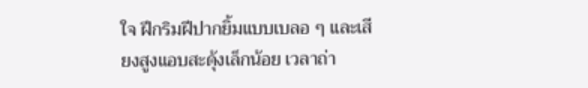ใจ ฝึกริมฝีปากยิ้มแบบเบลอ ๆ และเสียงสูงแอบสะดุ้งเล็กน้อย เวลาถ่า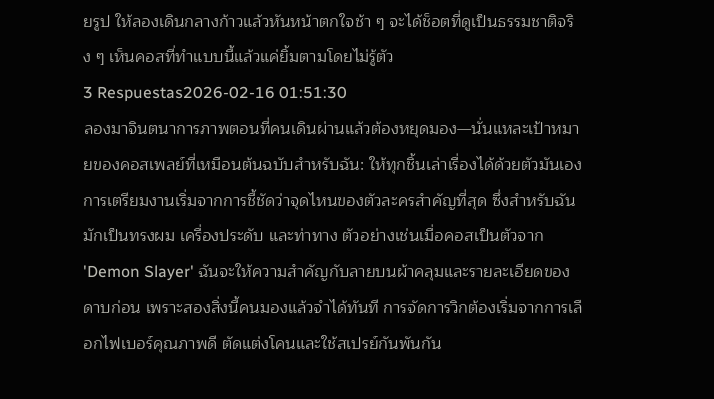ยรูป ให้ลองเดินกลางก้าวแล้วหันหน้าตกใจช้า ๆ จะได้ช็อตที่ดูเป็นธรรมชาติจริง ๆ เห็นคอสที่ทำแบบนี้แล้วแค่ยิ้มตามโดยไม่รู้ตัว
3 Respuestas2026-02-16 01:51:30
ลองมาจินตนาการภาพตอนที่คนเดินผ่านแล้วต้องหยุดมอง—นั่นแหละเป้าหมายของคอสเพลย์ที่เหมือนต้นฉบับสำหรับฉัน: ให้ทุกชิ้นเล่าเรื่องได้ด้วยตัวมันเอง
การเตรียมงานเริ่มจากการชี้ชัดว่าจุดไหนของตัวละครสำคัญที่สุด ซึ่งสำหรับฉันมักเป็นทรงผม เครื่องประดับ และท่าทาง ตัวอย่างเช่นเมื่อคอสเป็นตัวจาก 'Demon Slayer' ฉันจะให้ความสำคัญกับลายบนผ้าคลุมและรายละเอียดของดาบก่อน เพราะสองสิ่งนี้คนมองแล้วจำได้ทันที การจัดการวิกต้องเริ่มจากการเลือกไฟเบอร์คุณภาพดี ตัดแต่งโคนและใช้สเปรย์กันพันกัน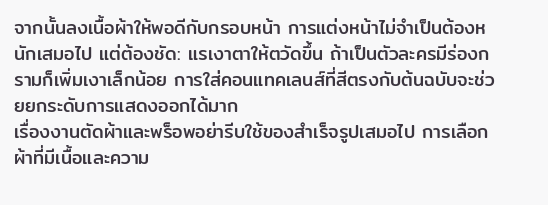จากนั้นลงเนื้อผ้าให้พอดีกับกรอบหน้า การแต่งหน้าไม่จำเป็นต้องหนักเสมอไป แต่ต้องชัด: แรเงาตาให้ตวัดขึ้น ถ้าเป็นตัวละครมีร่องกรามก็เพิ่มเงาเล็กน้อย การใส่คอนแทคเลนส์ที่สีตรงกับต้นฉบับจะช่วยยกระดับการแสดงออกได้มาก
เรื่องงานตัดผ้าและพร็อพอย่ารีบใช้ของสำเร็จรูปเสมอไป การเลือกผ้าที่มีเนื้อและความ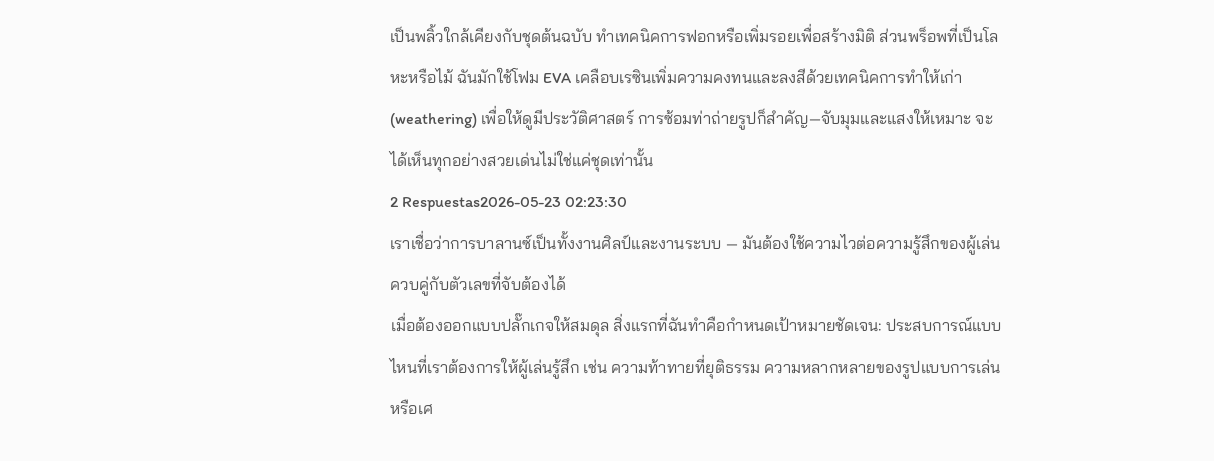เป็นพลิ้วใกล้เคียงกับชุดต้นฉบับ ทำเทคนิคการฟอกหรือเพิ่มรอยเพื่อสร้างมิติ ส่วนพร็อพที่เป็นโลหะหรือไม้ ฉันมักใช้โฟม EVA เคลือบเรซินเพิ่มความคงทนและลงสีด้วยเทคนิคการทำให้เก่า (weathering) เพื่อให้ดูมีประวัติศาสตร์ การซ้อมท่าถ่ายรูปก็สำคัญ—จับมุมและแสงให้เหมาะ จะได้เห็นทุกอย่างสวยเด่นไม่ใช่แค่ชุดเท่านั้น
2 Respuestas2026-05-23 02:23:30
เราเชื่อว่าการบาลานซ์เป็นทั้งงานศิลป์และงานระบบ — มันต้องใช้ความไวต่อความรู้สึกของผู้เล่นควบคู่กับตัวเลขที่จับต้องได้
เมื่อต้องออกแบบปลั๊กเกจให้สมดุล สิ่งแรกที่ฉันทำคือกำหนดเป้าหมายชัดเจน: ประสบการณ์แบบไหนที่เราต้องการให้ผู้เล่นรู้สึก เช่น ความท้าทายที่ยุติธรรม ความหลากหลายของรูปแบบการเล่น หรือเศ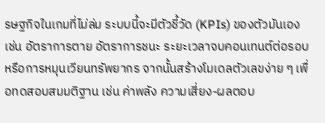รษฐกิจในเกมที่ไม่ล่ม ระบบนี้จะมีตัวชี้วัด (KPIs) ของตัวมันเอง เช่น อัตราการตาย อัตราการชนะ ระยะเวลาจบคอนเทนต์ต่อรอบ หรือการหมุนเวียนทรัพยากร จากนั้นสร้างโมเดลตัวเลขง่าย ๆ เพื่อทดสอบสมมติฐาน เช่น ค่าพลัง ความเสี่ยง-ผลตอบ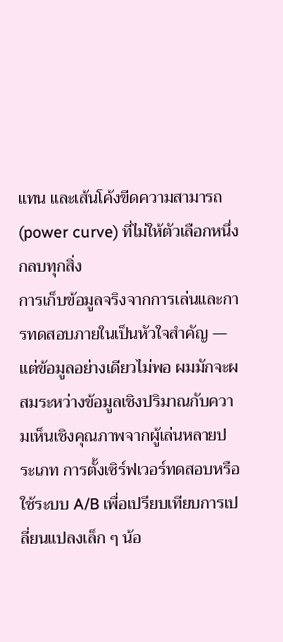แทน และเส้นโค้งขีดความสามารถ (power curve) ที่ไม่ให้ตัวเลือกหนึ่งกลบทุกสิ่ง
การเก็บข้อมูลจริงจากการเล่นและการทดสอบภายในเป็นหัวใจสำคัญ — แต่ข้อมูลอย่างเดียวไม่พอ ผมมักจะผสมระหว่างข้อมูลเชิงปริมาณกับความเห็นเชิงคุณภาพจากผู้เล่นหลายประเภท การตั้งเซิร์ฟเวอร์ทดสอบหรือใช้ระบบ A/B เพื่อเปรียบเทียบการเปลี่ยนแปลงเล็ก ๆ น้อ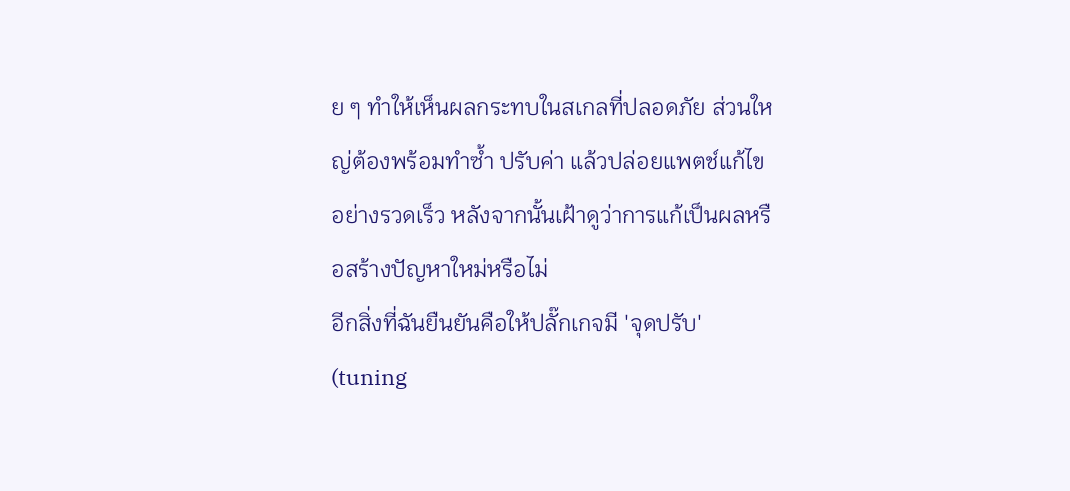ย ๆ ทำให้เห็นผลกระทบในสเกลที่ปลอดภัย ส่วนใหญ่ต้องพร้อมทำซ้ำ ปรับค่า แล้วปล่อยแพตช์แก้ไขอย่างรวดเร็ว หลังจากนั้นเฝ้าดูว่าการแก้เป็นผลหรือสร้างปัญหาใหม่หรือไม่
อีกสิ่งที่ฉันยืนยันคือให้ปลั๊กเกจมี 'จุดปรับ' (tuning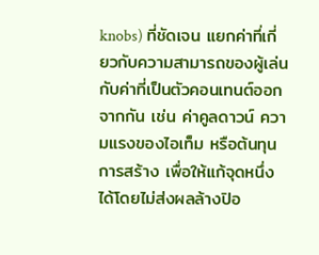knobs) ที่ชัดเจน แยกค่าที่เกี่ยวกับความสามารถของผู้เล่นกับค่าที่เป็นตัวคอนเทนต์ออกจากกัน เช่น ค่าคูลดาวน์ ความแรงของไอเท็ม หรือต้นทุนการสร้าง เพื่อให้แก้จุดหนึ่งได้โดยไม่ส่งผลล้างปิอ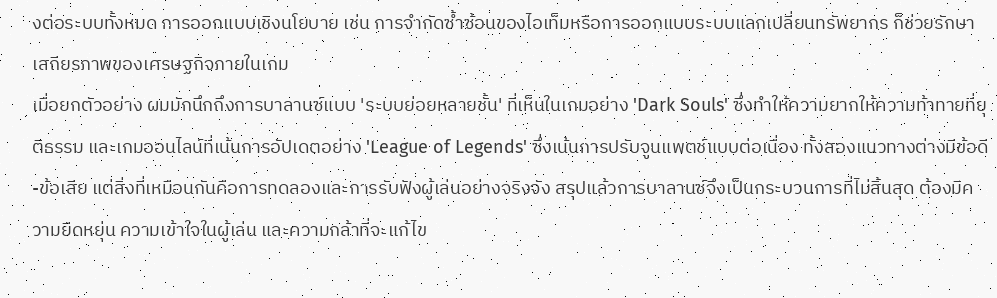งต่อระบบทั้งหมด การออกแบบเชิงนโยบาย เช่น การจำกัดซ้ำซ้อนของไอเท็มหรือการออกแบบระบบแลกเปลี่ยนทรัพยากร ก็ช่วยรักษาเสถียรภาพของเศรษฐกิจภายในเกม
เมื่อยกตัวอย่าง ผมมักนึกถึงการบาลานซ์แบบ 'ระบบย่อยหลายชั้น' ที่เห็นในเกมอย่าง 'Dark Souls' ซึ่งทำให้ความยากให้ความท้าทายที่ยุติธรรม และเกมออนไลน์ที่เน้นการอัปเดตอย่าง 'League of Legends' ซึ่งเน้นการปรับจูนแพตช์แบบต่อเนื่อง ทั้งสองแนวทางต่างมีข้อดี-ข้อเสีย แต่สิ่งที่เหมือนกันคือการทดลองและการรับฟังผู้เล่นอย่างจริงจัง สรุปแล้วการบาลานซ์จึงเป็นกระบวนการที่ไม่สิ้นสุด ต้องมีความยืดหยุ่น ความเข้าใจในผู้เล่น และความกล้าที่จะแก้ไข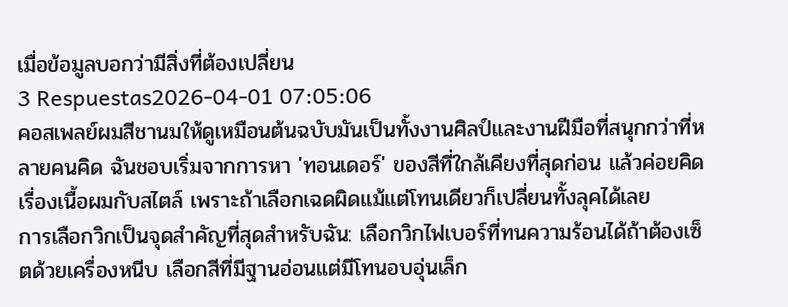เมื่อข้อมูลบอกว่ามีสิ่งที่ต้องเปลี่ยน
3 Respuestas2026-04-01 07:05:06
คอสเพลย์ผมสีชานมให้ดูเหมือนต้นฉบับมันเป็นทั้งงานศิลป์และงานฝีมือที่สนุกกว่าที่หลายคนคิด ฉันชอบเริ่มจากการหา 'ทอนเดอร์' ของสีที่ใกล้เคียงที่สุดก่อน แล้วค่อยคิดเรื่องเนื้อผมกับสไตล์ เพราะถ้าเลือกเฉดผิดแม้แต่โทนเดียวก็เปลี่ยนทั้งลุคได้เลย
การเลือกวิกเป็นจุดสำคัญที่สุดสำหรับฉัน: เลือกวิกไฟเบอร์ที่ทนความร้อนได้ถ้าต้องเซ็ตด้วยเครื่องหนีบ เลือกสีที่มีฐานอ่อนแต่มีโทนอบอุ่นเล็ก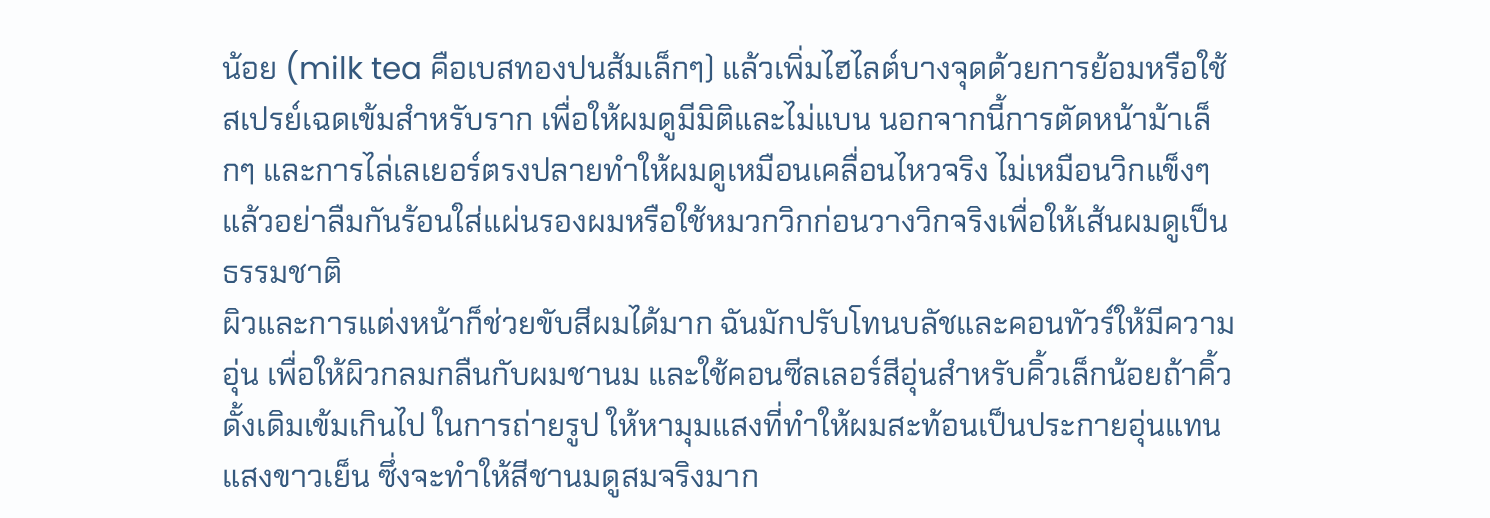น้อย (milk tea คือเบสทองปนส้มเล็กๆ) แล้วเพิ่มไฮไลต์บางจุดด้วยการย้อมหรือใช้สเปรย์เฉดเข้มสำหรับราก เพื่อให้ผมดูมีมิติและไม่แบน นอกจากนี้การตัดหน้าม้าเล็กๆ และการไล่เลเยอร์ตรงปลายทำให้ผมดูเหมือนเคลื่อนไหวจริง ไม่เหมือนวิกแข็งๆ แล้วอย่าลืมกันร้อนใส่แผ่นรองผมหรือใช้หมวกวิกก่อนวางวิกจริงเพื่อให้เส้นผมดูเป็นธรรมชาติ
ผิวและการแต่งหน้าก็ช่วยขับสีผมได้มาก ฉันมักปรับโทนบลัชและคอนทัวร์ให้มีความอุ่น เพื่อให้ผิวกลมกลืนกับผมชานม และใช้คอนซีลเลอร์สีอุ่นสำหรับคิ้วเล็กน้อยถ้าคิ้วดั้งเดิมเข้มเกินไป ในการถ่ายรูป ให้หามุมแสงที่ทำให้ผมสะท้อนเป็นประกายอุ่นแทนแสงขาวเย็น ซึ่งจะทำให้สีชานมดูสมจริงมาก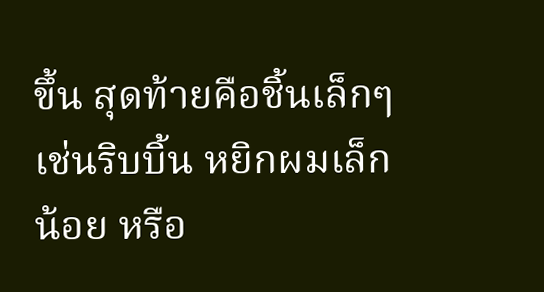ขึ้น สุดท้ายคือชิ้นเล็กๆ เช่นริบบิ้น หยิกผมเล็กน้อย หรือ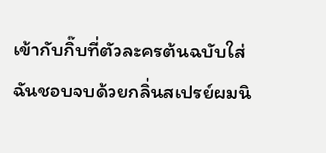เข้ากับกิ๊บที่ตัวละครต้นฉบับใส่ ฉันชอบจบด้วยกลิ่นสเปรย์ผมนิ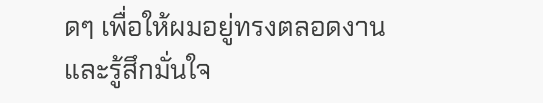ดๆ เพื่อให้ผมอยู่ทรงตลอดงานและรู้สึกมั่นใจ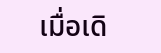เมื่อเดิ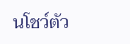นโชว์ตัว